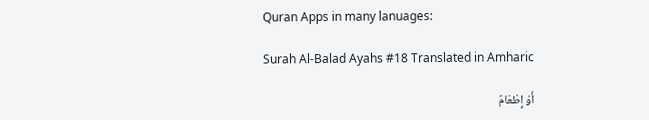Quran Apps in many lanuages:

Surah Al-Balad Ayahs #18 Translated in Amharic

أَوْ إِطْعَامٌ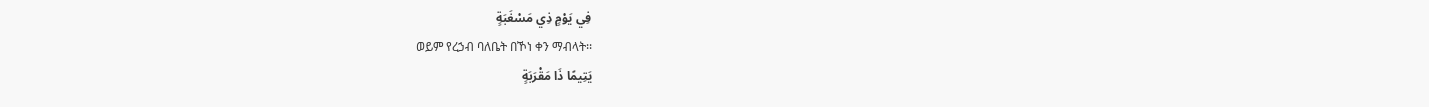فِي يَوْمٍ ذِي مَسْغَبَةٍ
ወይም የረኃብ ባለቤት በኾነ ቀን ማብላት፡፡
يَتِيمًا ذَا مَقْرَبَةٍ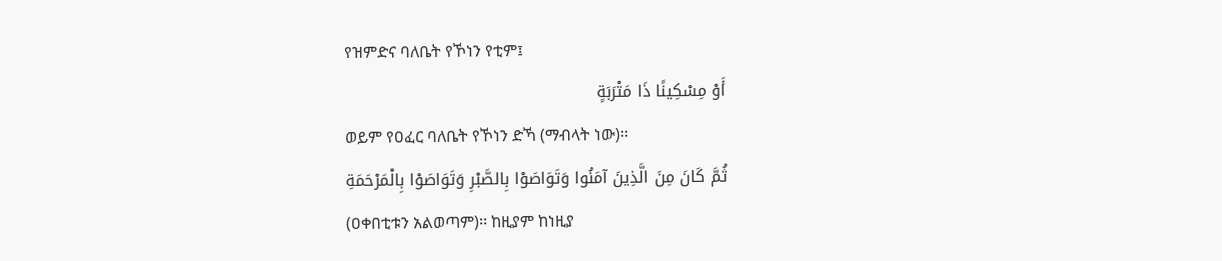የዝምድና ባለቤት የኾነን የቲም፤
أَوْ مِسْكِينًا ذَا مَتْرَبَةٍ
ወይም የዐፈር ባለቤት የኾነን ድኻ (ማብላት ነው)፡፡
ثُمَّ كَانَ مِنَ الَّذِينَ آمَنُوا وَتَوَاصَوْا بِالصَّبْرِ وَتَوَاصَوْا بِالْمَرْحَمَةِ
(ዐቀበቲቱን አልወጣም)፡፡ ከዚያም ከነዚያ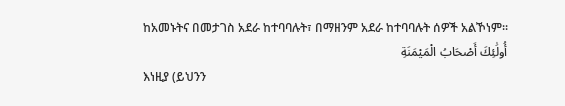ከአመኑትና በመታገስ አደራ ከተባባሉት፣ በማዘንም አደራ ከተባባሉት ሰዎች አልኾነም፡፡
أُولَٰئِكَ أَصْحَابُ الْمَيْمَنَةِ
እነዚያ (ይህንን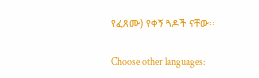የፈጸሙ) የቀኝ ጓዶች ናቸው፡፡

Choose other languages: